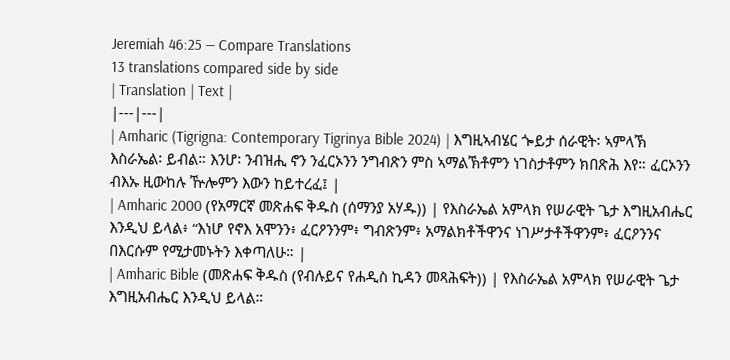Jeremiah 46:25 — Compare Translations
13 translations compared side by side
| Translation | Text |
|---|---|
| Amharic (Tigrigna: Contemporary Tigrinya Bible 2024) | እግዚኣብሄር ጐይታ ሰራዊት፡ ኣምላኽ እስራኤል፡ ይብል። እንሆ፡ ንብዝሒ ኖን ንፈርኦንን ንግብጽን ምስ ኣማልኽቶምን ነገስታቶምን ክበጽሕ እየ። ፈርኦንን ብእኡ ዚውከሉ ዅሎምን እውን ከይተረፈ፤ |
| Amharic 2000 (የአማርኛ መጽሐፍ ቅዱስ (ሰማንያ አሃዱ)) | የእስራኤል አምላክ የሠራዊት ጌታ እግዚአብሔር እንዲህ ይላል፥ “እነሆ የኖእ አሞንን፥ ፈርዖንንም፥ ግብጽንም፥ አማልክቶችዋንና ነገሥታቶችዋንም፥ ፈርዖንንና በእርሱም የሚታመኑትን እቀጣለሁ። |
| Amharic Bible (መጽሐፍ ቅዱስ (የብሉይና የሐዲስ ኪዳን መጻሕፍት)) | የእስራኤል አምላክ የሠራዊት ጌታ እግዚአብሔር እንዲህ ይላል።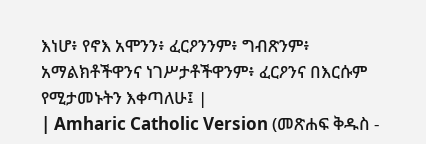እነሆ፥ የኖእ አሞንን፥ ፈርዖንንም፥ ግብጽንም፥ አማልክቶችዋንና ነገሥታቶችዋንም፥ ፈርዖንና በእርሱም የሚታመኑትን እቀጣለሁ፤ |
| Amharic Catholic Version (መጽሐፍ ቅዱስ -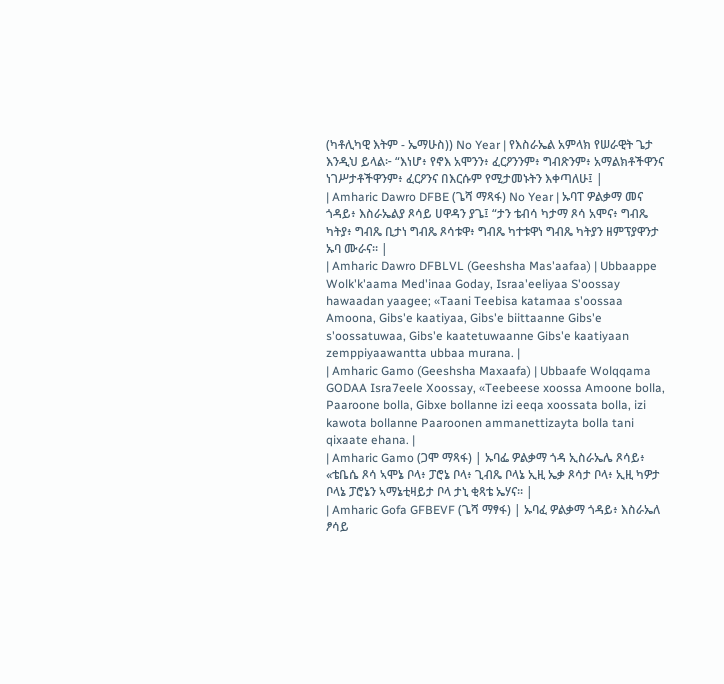(ካቶሊካዊ እትም - ኤማሁስ)) No Year | የእስራኤል አምላክ የሠራዊት ጌታ እንዲህ ይላል፦ “እነሆ፥ የኖእ አሞንን፥ ፈርዖንንም፥ ግብጽንም፥ አማልክቶችዋንና ነገሥታቶችዋንም፥ ፈርዖንና በእርሱም የሚታመኑትን እቀጣለሁ፤ |
| Amharic Dawro DFBE (ጌሻ ማጻፋ) No Year | ኡባፐ ዎልቃማ መና ጎዳይ፥ እስራኤልያ ጾሳይ ሀዋዳን ያጌ፤ “ታን ቴብሳ ካታማ ጾሳ አሞና፥ ግብጼ ካትያ፥ ግብጼ ቢታነ ግብጼ ጾሳቱዋ፥ ግብጼ ካተቱዋነ ግብጼ ካትያን ዘምፕያዋንታ ኡባ ሙራና። |
| Amharic Dawro DFBLVL (Geeshsha Mas'aafaa) | Ubbaappe Wolk'k'aama Med'inaa Goday, Israa'eeliyaa S'oossay hawaadan yaagee; «Taani Teebisa katamaa s'oossaa Amoona, Gibs'e kaatiyaa, Gibs'e biittaanne Gibs'e s'oossatuwaa, Gibs'e kaatetuwaanne Gibs'e kaatiyaan zemppiyaawantta ubbaa murana. |
| Amharic Gamo (Geeshsha Maxaafa) | Ubbaafe Wolqqama GODAA Isra7eele Xoossay, «Teebeese xoossa Amoone bolla, Paaroone bolla, Gibxe bollanne izi eeqa xoossata bolla, izi kawota bollanne Paaroonen ammanettizayta bolla tani qixaate ehana. |
| Amharic Gamo (ጋሞ ማጻፋ) | ኡባፌ ዎልቃማ ጎዳ ኢስራኤሌ ጾሳይ፥ «ቴቤሴ ጾሳ ኣሞኔ ቦላ፥ ፓሮኔ ቦላ፥ ጊብጼ ቦላኔ ኢዚ ኤቃ ጾሳታ ቦላ፥ ኢዚ ካዎታ ቦላኔ ፓሮኔን ኣማኔቲዛይታ ቦላ ታኒ ቂጻቴ ኤሃና። |
| Amharic Gofa GFBEVF (ጌሻ ማፃፋ) | ኡባፈ ዎልቃማ ጎዳይ፥ እስራኤለ ፆሳይ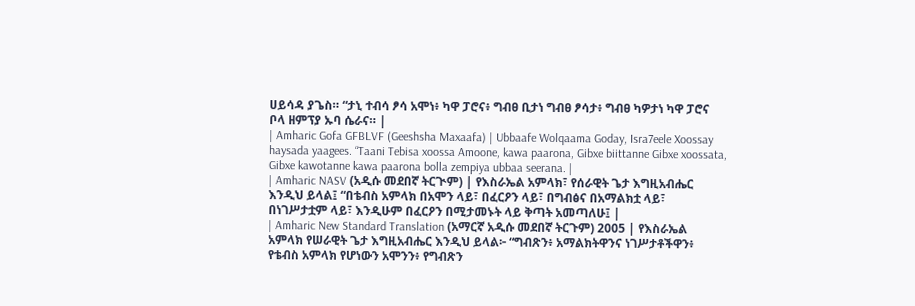ሀይሳዳ ያጌስ። “ታኒ ተብሳ ፆሳ አሞነ፥ ካዋ ፓሮና፥ ግብፀ ቢታነ ግብፀ ፆሳታ፥ ግብፀ ካዎታነ ካዋ ፓሮና ቦላ ዘምፕያ ኡባ ሴራና። |
| Amharic Gofa GFBLVF (Geeshsha Maxaafa) | Ubbaafe Wolqaama Goday, Isra7eele Xoossay haysada yaagees. “Taani Tebisa xoossa Amoone, kawa paarona, Gibxe biittanne Gibxe xoossata, Gibxe kawotanne kawa paarona bolla zempiya ubbaa seerana. |
| Amharic NASV (አዲሱ መደበኛ ትርጒም) | የእስራኤል አምላክ፣ የሰራዊት ጌታ እግዚአብሔር እንዲህ ይላል፤ “በቴብስ አምላክ በአሞን ላይ፣ በፈርዖን ላይ፣ በግብፅና በአማልክቷ ላይ፣ በነገሥታቷም ላይ፣ እንዲሁም በፈርዖን በሚታመኑት ላይ ቅጣት አመጣለሁ፤ |
| Amharic New Standard Translation (አማርኛ አዲሱ መደበኛ ትርጉም) 2005 | የእስራኤል አምላክ የሠራዊት ጌታ እግዚአብሔር እንዲህ ይላል፦ “ግብጽን፥ አማልክትዋንና ነገሥታቶችዋን፥ የቴብስ አምላክ የሆነውን አሞንን፥ የግብጽን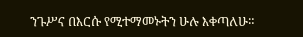ንጉሥና በእርሱ የሚተማመኑትን ሁሉ እቀጣለሁ።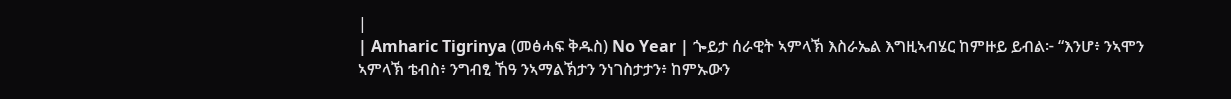|
| Amharic Tigrinya (መፅሓፍ ቅዱስ) No Year | ጐይታ ሰራዊት ኣምላኽ እስራኤል እግዚኣብሄር ከምዙይ ይብል፦ “እንሆ፥ ንኣሞን ኣምላኽ ቴብስ፥ ንግብፂ ኸዓ ንኣማልኽታን ንነገስታታን፥ ከምኡውን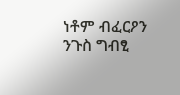ነቶም ብፈርዖን ንጉስ ግብፂ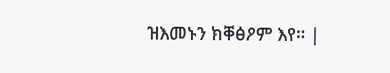ዝእመኑን ክቐፅዖም እየ። |